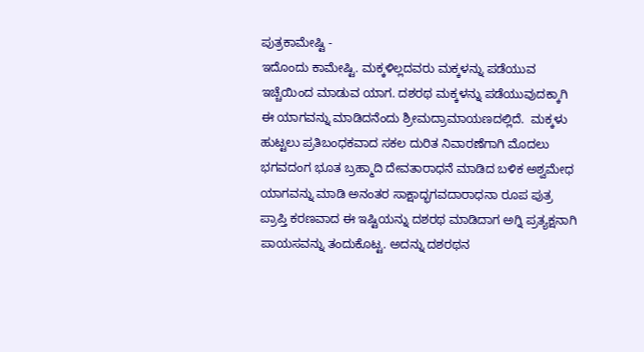ಪುತ್ರಕಾಮೇಷ್ಟಿ -
ಇದೊಂದು ಕಾಮೇಷ್ಟಿ. ಮಕ್ಕಳಿಲ್ಲದವರು ಮಕ್ಕಳನ್ನು ಪಡೆಯುವ ಇಚ್ಚೆಯಿಂದ ಮಾಡುವ ಯಾಗ. ದಶರಥ ಮಕ್ಕಳನ್ನು ಪಡೆಯುವುದಕ್ಕಾಗಿ ಈ ಯಾಗವನ್ನು ಮಾಡಿದನೆಂದು ಶ್ರೀಮದ್ರಾಮಾಯಣದಲ್ಲಿದೆ.  ಮಕ್ಕಳು ಹುಟ್ಟಲು ಪ್ರತಿಬಂಧಕವಾದ ಸಕಲ ದುರಿತ ನಿವಾರಣೆಗಾಗಿ ಮೊದಲು ಭಗವದಂಗ ಭೂತ ಬ್ರಹ್ಮಾದಿ ದೇವತಾರಾಧನೆ ಮಾಡಿದ ಬಳಿಕ ಅಶ್ವಮೇಧ ಯಾಗವನ್ನು ಮಾಡಿ ಅನಂತರ ಸಾಕ್ಷಾದ್ಭಗವದಾರಾಧನಾ ರೂಪ ಪುತ್ರ ಪ್ರಾಪ್ತಿ ಕರಣವಾದ ಈ ಇಷ್ಟಿಯನ್ನು ದಶರಥ ಮಾಡಿದಾಗ ಅಗ್ನಿ ಪ್ರತ್ಯಕ್ಷನಾಗಿ ಪಾಯಸವನ್ನು ತಂದುಕೊಟ್ಟ. ಅದನ್ನು ದಶರಥನ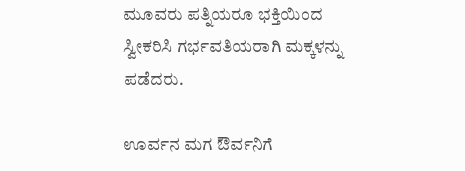ಮೂವರು ಪತ್ನಿಯರೂ ಭಕ್ತಿಯಿಂದ ಸ್ವೀಕರಿಸಿ ಗರ್ಭವತಿಯರಾಗಿ ಮಕ್ಕಳನ್ನು ಪಡೆದರು.

ಊರ್ವನ ಮಗ ಔರ್ವನಿಗೆ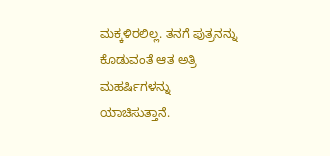ಮಕ್ಕಳಿರಲಿಲ್ಲ. ತನಗೆ ಪುತ್ರನನ್ನು ಕೊಡುವಂತೆ ಆತ ಅತ್ರಿ ಮಹರ್ಷಿಗಳನ್ನು ಯಾಚಿಸುತ್ತಾನೆ.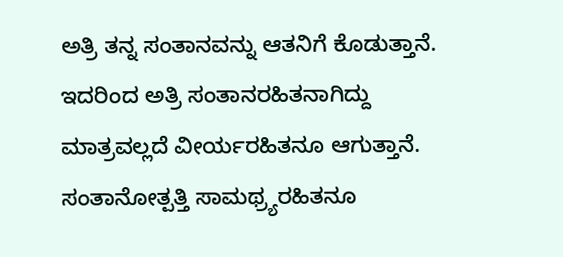ಅತ್ರಿ ತನ್ನ ಸಂತಾನವನ್ನು ಆತನಿಗೆ ಕೊಡುತ್ತಾನೆ. ಇದರಿಂದ ಅತ್ರಿ ಸಂತಾನರಹಿತನಾಗಿದ್ದು ಮಾತ್ರವಲ್ಲದೆ ವೀರ್ಯರಹಿತನೂ ಆಗುತ್ತಾನೆ. ಸಂತಾನೋತ್ಪತ್ತಿ ಸಾಮಥ್ರ್ಯರಹಿತನೂ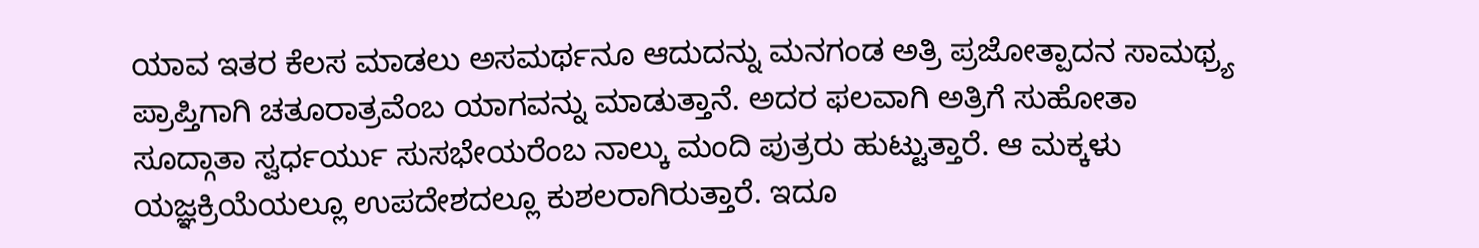ಯಾವ ಇತರ ಕೆಲಸ ಮಾಡಲು ಅಸಮರ್ಥನೂ ಆದುದನ್ನು ಮನಗಂಡ ಅತ್ರಿ ಪ್ರಜೋತ್ಪಾದನ ಸಾಮಥ್ರ್ಯ ಪ್ರಾಪ್ತಿಗಾಗಿ ಚತೂರಾತ್ರವೆಂಬ ಯಾಗವನ್ನು ಮಾಡುತ್ತಾನೆ. ಅದರ ಫಲವಾಗಿ ಅತ್ರಿಗೆ ಸುಹೋತಾ ಸೂದ್ಗಾತಾ ಸ್ವರ್ಧರ್ಯು ಸುಸಭೇಯರೆಂಬ ನಾಲ್ಕು ಮಂದಿ ಪುತ್ರರು ಹುಟ್ಟುತ್ತಾರೆ. ಆ ಮಕ್ಕಳು ಯಜ್ಞಕ್ರಿಯೆಯಲ್ಲೂ ಉಪದೇಶದಲ್ಲೂ ಕುಶಲರಾಗಿರುತ್ತಾರೆ. ಇದೂ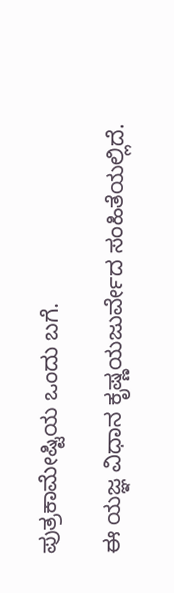ಪುತ್ರಕಾಮೇಷ್ಟಿಯ ಒಂದು ಬಗೆ.

ಈ ಯಜ್ಞ ವಿಧಾನ ಕೃಷ್ಣಯಜುರ್ವೇದ ಸಂಹಿತೆಯಲ್ಲಿದೆ.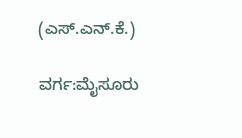(ಎಸ್.ಎನ್.ಕೆ.)

ವರ್ಗ:ಮೈಸೂರು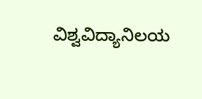ವಿಶ್ವವಿದ್ಯಾನಿಲಯ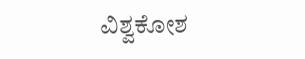ವಿಶ್ವಕೋಶ